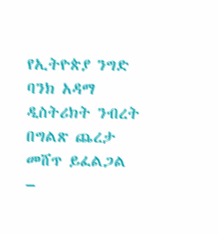የኢትዮጵያ ንግድ ባንክ አዳማ ዲስትሪክት ንብረት በግልጽ ጨረታ መሸጥ ይፈልጋል –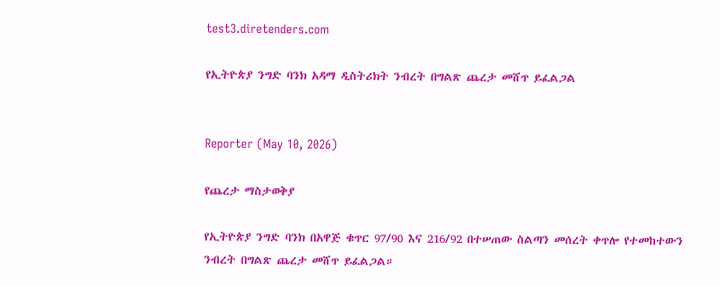test3.diretenders.com

የኢትዮጵያ ንግድ ባንክ አዳማ ዲስትሪክት ንብረት በግልጽ ጨረታ መሸጥ ይፈልጋል


Reporter (May 10, 2026)

የጨረታ ማስታወቅያ

የኢትዮጵያ ንግድ ባንክ በአዋጅ ቁጥር 97/90 እና 216/92 በተሠጠው ስልጣን መሰረት ቀጥሎ የተመከተውን ንብረት በግልጽ ጨረታ መሸጥ ይፈልጋል።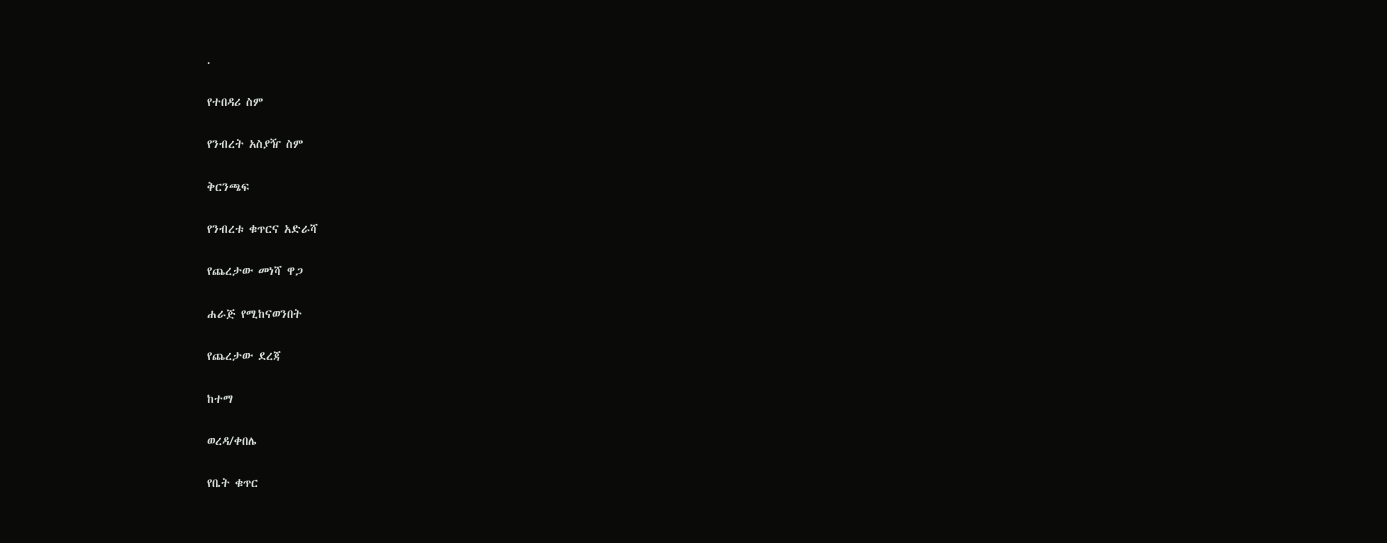.

የተበዳሪ ስም

የንብረት አስያዥ ስም

ቅርንጫፍ

የንብረቱ ቁጥርና አድራሻ

የጨረታው መነሻ ዋጋ

ሐራጅ የሚከናወንበት

የጨረታው ደረጃ

ከተማ

ወረዳ/ቀበሌ

የቤት ቁጥር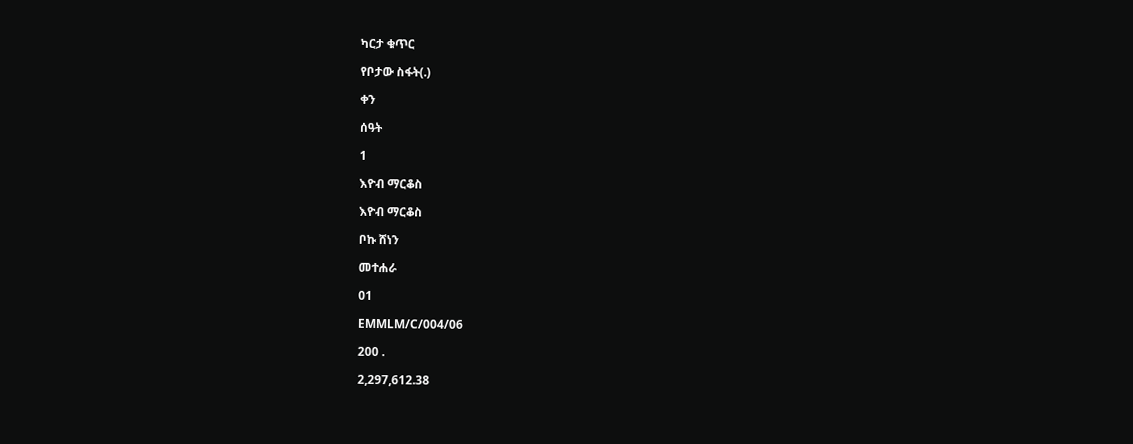ካርታ ቁጥር

የቦታው ስፋት(.)

ቀን

ሰዓት

1

እዮብ ማርቆስ

እዮብ ማርቆስ

ቦኩ ሸነን

መተሐራ

01

EMMLM/C/004/06

200 .

2,297,612.38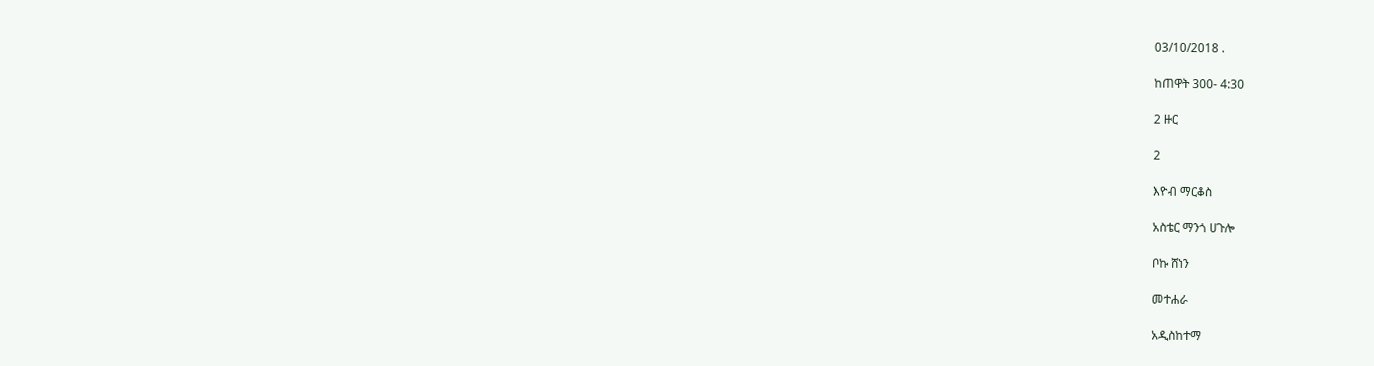03/10/2018 .

ከጠዋት 300- 4:30

2 ዙር

2

እዮብ ማርቆስ

አስቴር ማንጎ ሀጉሎ

ቦኩ ሸነን

መተሐራ

አዲስከተማ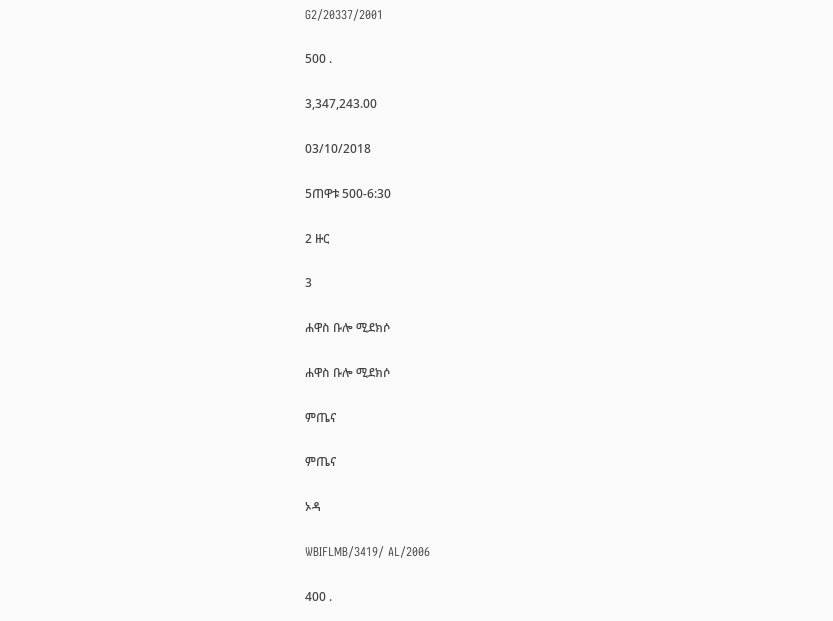G2/20337/2001

500 .

3,347,243.00

03/10/2018

5ጠዋቱ 500-6:30

2 ዙር

3

ሐዋስ ቡሎ ሚደክሶ

ሐዋስ ቡሎ ሚደክሶ

ምጤና

ምጤና

ኦዳ

WBIFLMB/3419/ AL/2006

400 .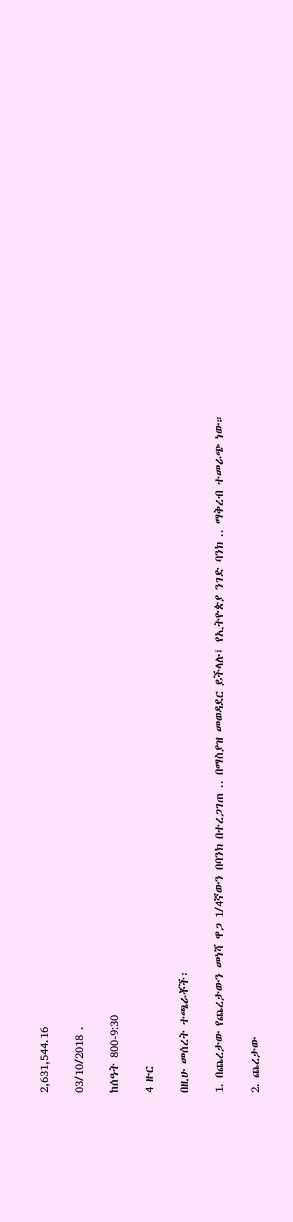2,631,544.16

03/10/2018 .

ከሰዓት 800-9:30

4 ዙር

በዚሁ መሰረት ተጫራቾች፡

1. በጨረታው የጨረታውን መነሻ ዋጋ 1/4ኛውን በባንክ በተረጋገጠ .. በማስያዝ መወዳደር ይችላሉ፤ የኢትዮጵያ ንገድ ባንክ .. ማቅረብ ተመራጭ ነው።

2. ጨረታው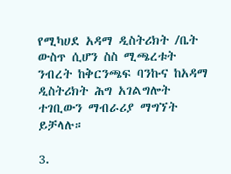የሚካሀደ አዳማ ዲስትሪክት /ቤት ውስጥ ሲሆን ስስ ሚጫረቱት ንብረት ከቅርንጫፍ ባንኩና ከአዳማ ዲስትሪክት ሕግ አገልግሎት ተገቢውን ማብራሪያ ማግኘት ይቻላሉ።

3.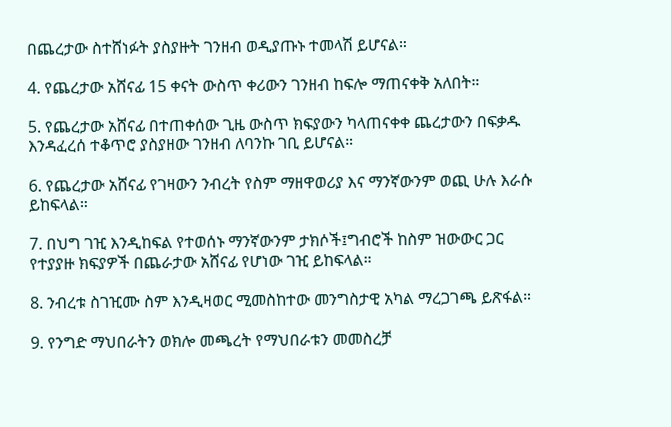በጨረታው ስተሸነፉት ያስያዙት ገንዘብ ወዲያጡኑ ተመላሽ ይሆናል።

4. የጨረታው አሸናፊ 15 ቀናት ውስጥ ቀሪውን ገንዘብ ከፍሎ ማጠናቀቅ አለበት።

5. የጨረታው አሸናፊ በተጠቀሰው ጊዜ ውስጥ ክፍያውን ካላጠናቀቀ ጨረታውን በፍቃዱ እንዳፈረሰ ተቆጥሮ ያስያዘው ገንዘብ ለባንኩ ገቢ ይሆናል።

6. የጨረታው አሸናፊ የገዛውን ንብረት የስም ማዘዋወሪያ እና ማንኛውንም ወጪ ሁሉ እራሱ ይከፍላል።

7. በህግ ገዢ እንዲከፍል የተወሰኑ ማንኛውንም ታክሶች፤ግብሮች ከስም ዝውውር ጋር የተያያዙ ክፍያዎች በጨራታው አሸናፊ የሆነው ገዢ ይከፍላል።

8. ንብረቱ ስገዢሙ ስም እንዲዛወር ሚመስከተው መንግስታዊ አካል ማረጋገጫ ይጽፋል።

9. የንግድ ማህበራትን ወክሎ መጫረት የማህበራቱን መመስረቻ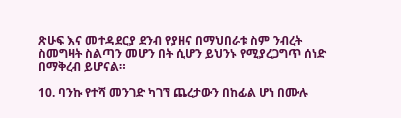ጽሁፍ እና መተዳደርያ ደንብ የያዘና በማህበራቱ ስም ንብረት ስመግዛት ስልጣን መሆን በት ሲሆን ይህንኑ የሚያረጋግጥ ሰነድ በማቅረብ ይሆናል።

10. ባንኩ የተሻ መንገድ ካገኘ ጨረታውን በከፊል ሆነ በሙሉ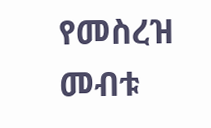የመስረዝ መብቱ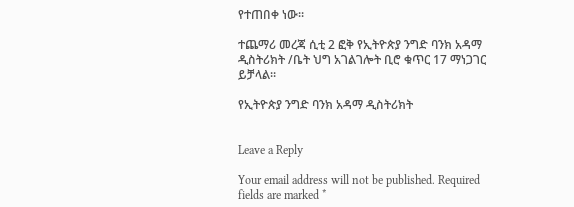የተጠበቀ ነው።

ተጨማሪ መረጃ ሲቲ 2 ፎቅ የኢትዮጵያ ንግድ ባንክ አዳማ ዲስትሪክት /ቤት ህግ አገልገሎት ቢሮ ቁጥር 17 ማነጋገር ይቻላል።

የኢትዮጵያ ንግድ ባንክ አዳማ ዲስትሪክት


Leave a Reply

Your email address will not be published. Required fields are marked *